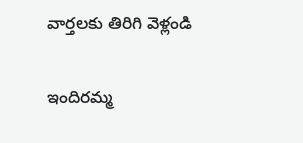వార్తలకు తిరిగి వెళ్లండి

ఇందిరమ్మ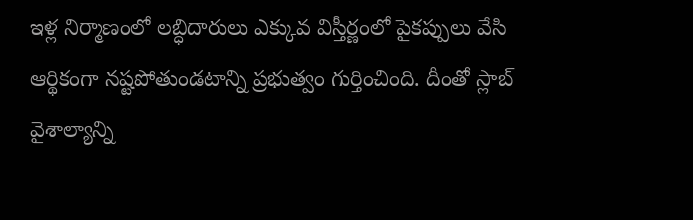ఇళ్ల నిర్మాణంలో లబ్ధిదారులు ఎక్కువ విస్తీర్ణంలో పైకప్పులు వేసి ఆర్థికంగా నష్టపోతుండటాన్ని ప్రభుత్వం గుర్తించింది. దీంతో స్లాబ్ వైశాల్యాన్ని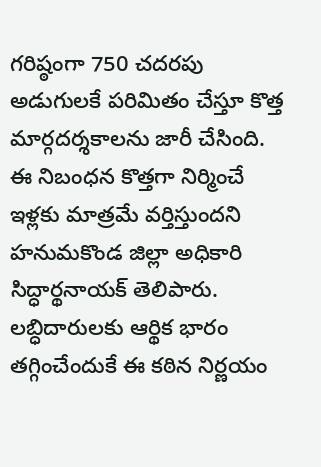గరిష్ఠంగా 750 చదరపు అడుగులకే పరిమితం చేస్తూ కొత్త మార్గదర్శకాలను జారీ చేసింది.
ఈ నిబంధన కొత్తగా నిర్మించే ఇళ్లకు మాత్రమే వర్తిస్తుందని హనుమకొండ జిల్లా అధికారి సిద్ధార్థనాయక్ తెలిపారు. లబ్ధిదారులకు ఆర్థిక భారం తగ్గించేందుకే ఈ కఠిన నిర్ణయం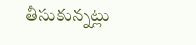తీసుకున్నట్లు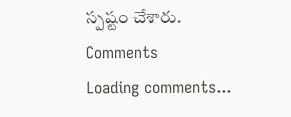స్పష్టం చేశారు.
Comments
Loading comments...